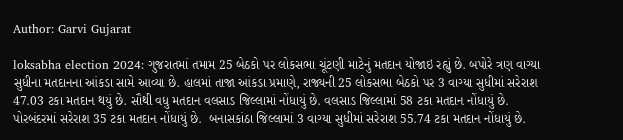Author: Garvi Gujarat

loksabha election 2024: ગુજરાતમાં તમામ 25 બેઠકો પર લોકસભા ચૂંટણી માટેનું મતદાન યોજાઇ રહ્યું છે. બપોરે ત્રણ વાગ્યા સુધીના મતદાનના આંકડા સામે આવ્યા છે. હાલમાં તાજા આંકડા પ્રમાણે, રાજ્યની 25 લોકસભા બેઠકો પર 3 વાગ્યા સુધીમાં સરેરાશ 47.03 ટકા મતદાન થયું છે. સૌથી વધુ મતદાન વલસાડ જિલ્લામાં નોંધાયું છે. વલસાડ જિલ્લામાં 58 ટકા મતદાન નોંધાયું છે. પોરબંદરમાં સરેરાશ 35 ટકા મતદાન નોંધાયું છે.  બનાસકાંઠા જિલ્લામાં 3 વાગ્યા સુધીમાં સરેરાશ 55.74 ટકા મતદાન નોંધાયું છે.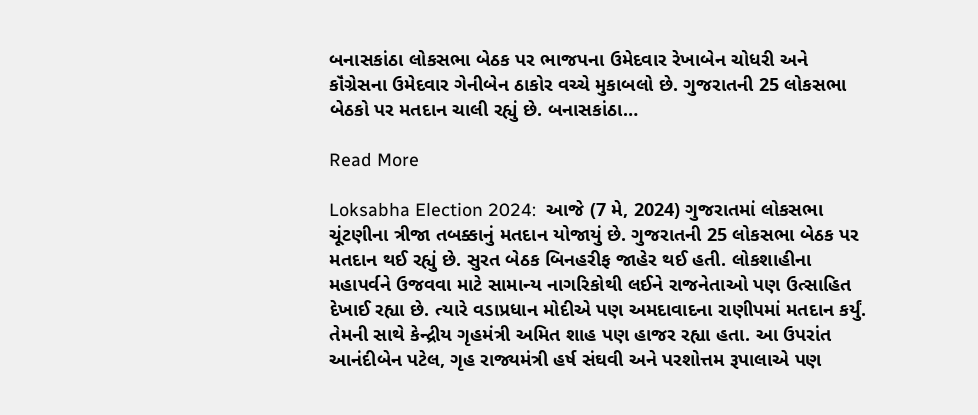બનાસકાંઠા લોકસભા બેઠક પર ભાજપના ઉમેદવાર રેખાબેન ચોધરી અને કૉંગ્રેસના ઉમેદવાર ગેનીબેન ઠાકોર વચ્ચે મુકાબલો છે. ગુજરાતની 25 લોકસભા બેઠકો પર મતદાન ચાલી રહ્યું છે. બનાસકાંઠા…

Read More

Loksabha Election 2024:  આજે (7 મે, 2024) ગુજરાતમાં લોકસભા ચૂંટણીના ત્રીજા તબક્કાનું મતદાન યોજાયું છે. ગુજરાતની 25 લોકસભા બેઠક પર મતદાન થઈ રહ્યું છે. સુરત બેઠક બિનહરીફ જાહેર થઈ હતી. લોકશાહીના મહાપર્વને ઉજવવા માટે સામાન્ય નાગરિકોથી લઈને રાજનેતાઓ પણ ઉત્સાહિત દેખાઈ રહ્યા છે. ત્યારે વડાપ્રધાન મોદીએ પણ અમદાવાદના રાણીપમાં મતદાન કર્યું. તેમની સાથે કેન્દ્રીય ગૃહમંત્રી અમિત શાહ પણ હાજર રહ્યા હતા. આ ઉપરાંત આનંદીબેન પટેલ, ગૃહ રાજ્યમંત્રી હર્ષ સંઘવી અને પરશોત્તમ રૂપાલાએ પણ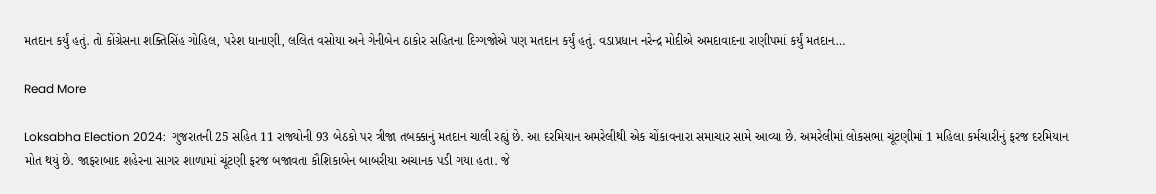મતદાન કર્યું હતું. તો કોંગ્રેસના શક્તિસિંહ ગોહિલ, પરેશ ધાનાણી, લલિત વસોયા અને ગેનીબેન ઠાકોર સહિતના દિગ્ગજોએ પણ મતદાન કર્યું હતું. વડાપ્રધાન નરેન્દ્ર મોદીએ અમદાવાદના રાણીપમાં કર્યું મતદાન…

Read More

Loksabha Election 2024:  ગુજરાતની 25 સહિત 11 રાજ્યોની 93 બેઠકો પર ત્રીજા તબક્કાનું મતદાન ચાલી રહ્યું છે. આ દરમિયાન અમરેલીથી એક ચોંકાવનારા સમાચાર સામે આવ્યા છે. અમરેલીમાં લોકસભા ચૂંટણીમાં 1 મહિલા કર્મચારીનું ફરજ દરમિયાન મોત થયું છે. જાફરાબાદ શહેરના સાગર શાળામાં ચૂંટણી ફરજ બજાવતા કૌશિકાબેન બાબરીયા અચાનક પડી ગયા હતા. જે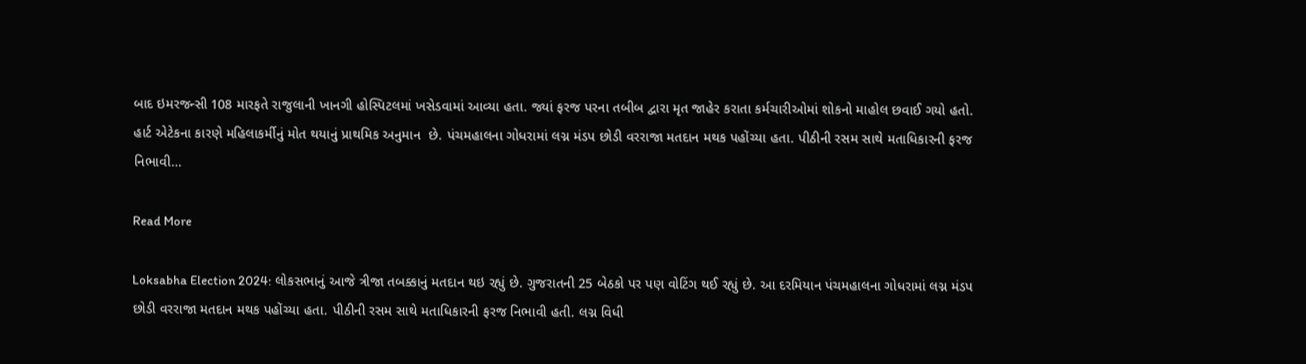બાદ ઇમરજન્સી 108 મારફતે રાજુલાની ખાનગી હોસ્પિટલમાં ખસેડવામાં આવ્યા હતા. જ્યાં ફરજ પરના તબીબ દ્વારા મૃત જાહેર કરાતા કર્મચારીઓમાં શોકનો માહોલ છવાઈ ગયો હતો. હાર્ટ એટેકના કારણે મહિલાકર્મીનું મોત થયાનું પ્રાથમિક અનુમાન  છે. પંચમહાલના ગોધરામાં લગ્ન મંડપ છોડી વરરાજા મતદાન મથક પહોંચ્યા હતા. પીઠીની રસમ સાથે મતાધિકારની ફરજ નિભાવી…

Read More

Loksabha Election 2024: લોકસભાનું આજે ત્રીજા તબક્કાનું મતદાન થઇ રહ્યું છે. ગુજરાતની 25 બેઠકો પર પણ વોટિંગ થઈ રહ્યું છે. આ દરમિયાન પંચમહાલના ગોધરામાં લગ્ન મંડપ છોડી વરરાજા મતદાન મથક પહોંચ્યા હતા. પીઠીની રસમ સાથે મતાધિકારની ફરજ નિભાવી હતી. લગ્ન વિધી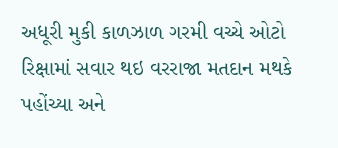અધૂરી મુકી કાળઝાળ ગરમી વચ્ચે ઓટો રિક્ષામાં સવાર થઇ વરરાજા મતદાન મથકે પહોંચ્યા અને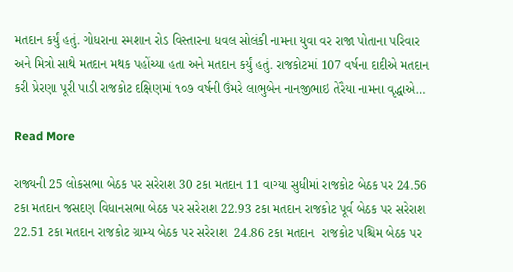મતદાન કર્યું હતું. ગોધરાના સ્મશાન રોડ વિસ્તારના ધવલ સોલંકી નામના યુવા વર રાજા પોતાના પરિવાર અને મિત્રો સાથે મતદાન મથક પહોંચ્યા હતા અને મતદાન કર્યું હતું. રાજકોટમાં 107 વર્ષના દાદીએ મતદાન કરી પ્રેરણા પૂરી પાડી રાજકોટ દક્ષિણમાં ૧૦૭ વર્ષની ઉંમરે લાભુબેન નાનજીભાઇ તેરૈયા નામના વૃદ્ધાએ…

Read More

રાજ્યની 25 લોકસભા બેઠક પર સરેરાશ 30 ટકા મતદાન 11 વાગ્યા સુધીમાં રાજકોટ બેઠક પર 24.56 ટકા મતદાન જસદણ વિધાનસભા બેઠક પર સરેરાશ 22.93 ટકા મતદાન રાજકોટ પૂર્વ બેઠક પર સરેરાશ 22.51 ટકા મતદાન રાજકોટ ગ્રામ્ય બેઠક પર સરેરાશ  24.86 ટકા મતદાન  રાજકોટ પશ્ચિમ બેઠક પર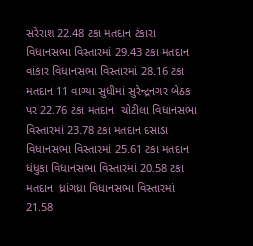સરેરાશ 22.48 ટકા મતદાન ટંકારા વિધાનસભા વિસ્તારમાં 29.43 ટકા મતદાન વાંકાર વિધાનસભા વિસ્તારમાં 28.16 ટકા મતદાન 11 વાગ્યા સુધીમાં સુરેન્દ્રનગર બેઠક પર 22.76 ટકા મતદાન  ચોટીલા વિધાનસભા વિસ્તારમાં 23.78 ટકા મતદાન દસાડા વિધાનસભા વિસ્તારમાં 25.61 ટકા મતદાન  ધંધુકા વિધાનસભા વિસ્તારમાં 20.58 ટકા મતદાન  ધ્રાંગધ્રા વિધાનસભા વિસ્તારમાં 21.58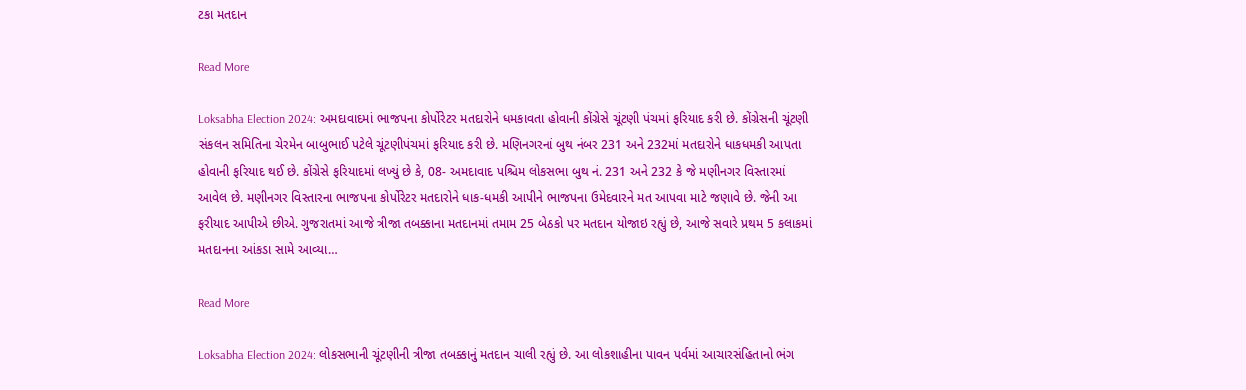ટકા મતદાન

Read More

Loksabha Election 2024: અમદાવાદમાં ભાજપના કોર્પોરેટર મતદારોને ધમકાવતા હોવાની કોંગ્રેસે ચૂંટણી પંચમાં ફરિયાદ કરી છે. કોંગ્રેસની ચૂંટણી સંકલન સમિતિના ચેરમેન બાબુભાઈ પટેલે ચૂંટણીપંચમાં ફરિયાદ કરી છે. મણિનગરનાં બુથ નંબર 231 અને 232માં મતદારોને ધાકધમકી આપતા હોવાની ફરિયાદ થઈ છે. કોંગ્રેસે ફરિયાદમાં લખ્યું છે કે, 08- અમદાવાદ પશ્ચિમ લોકસભા બુથ નં. 231 અને 232 કે જે મણીનગર વિસ્તારમાં આવેલ છે. મણીનગર વિસ્તારના ભાજપના કોર્પોરેટર મતદારોને ધાક-ધમકી આપીને ભાજપના ઉમેદવારને મત આપવા માટે જણાવે છે. જેની આ ફરીયાદ આપીએ છીએ. ગુજરાતમાં આજે ત્રીજા તબક્કાના મતદાનમાં તમામ 25 બેઠકો પર મતદાન યોજાઇ રહ્યું છે, આજે સવારે પ્રથમ 5 કલાકમાં મતદાનના આંકડા સામે આવ્યા…

Read More

Loksabha Election 2024: લોકસભાની ચૂંટણીની ત્રીજા તબક્કાનું મતદાન ચાલી રહ્યું છે. આ લોકશાહીના પાવન પર્વમાં આચારસંહિતાનો ભંગ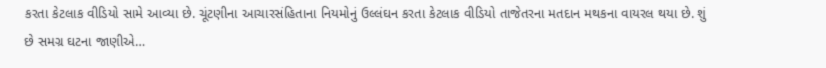કરતા કેટલાક વીડિયો સામે આવ્યા છે. ચૂંટણીના આચારસંહિતાના નિયમોનું ઉલ્લંઘન કરતા કેટલાક વીડિયો તાજેતરના મતદાન મથકના વાયરલ થયા છે. શું છે સમગ્ર ઘટના જાણીએ…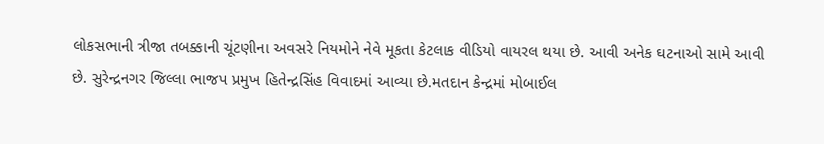લોકસભાની ત્રીજા તબક્કાની ચૂંટણીના અવસરે નિયમોને નેવે મૂકતા કેટલાક વીડિયો વાયરલ થયા છે. આવી અનેક ઘટનાઓ સામે આવી છે. સુરેન્દ્રનગર જિલ્લા ભાજપ પ્રમુખ હિતેન્દ્રસિંહ વિવાદમાં આવ્યા છે.મતદાન કેન્દ્રમાં મોબાઈલ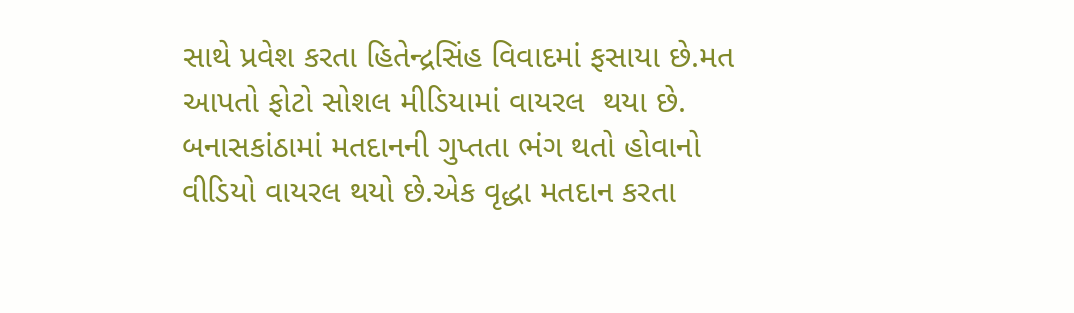સાથે પ્રવેશ કરતા હિતેન્દ્રસિંહ વિવાદમાં ફસાયા છે.મત આપતો ફોટો સોશલ મીડિયામાં વાયરલ  થયા છે. બનાસકાંઠામાં મતદાનની ગુપ્તતા ભંગ થતો હોવાનો વીડિયો વાયરલ થયો છે.એક વૃદ્ધા મતદાન કરતા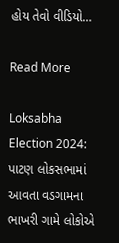હોય તેવો વીડિયો…

Read More

Loksabha Election 2024: પાટણ લોકસભામાં આવતા વડગામના ભાખરી ગામે લોકોએ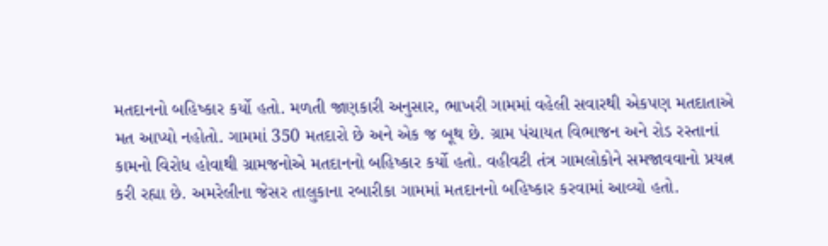મતદાનનો બહિષ્કાર કર્યો હતો. મળતી જાણકારી અનુસાર, ભાખરી ગામમાં વહેલી સવારથી એકપણ મતદાતાએ મત આપ્યો નહોતો. ગામમાં 350 મતદારો છે અને એક જ બૂથ છે. ગ્રામ પંચાયત વિભાજન અને રોડ રસ્તાનાં કામનો વિરોધ હોવાથી ગ્રામજનોએ મતદાનનો બહિષ્કાર કર્યો હતો. વહીવટી તંત્ર ગામલોકોને સમજાવવાનો પ્રયત્ન કરી રહ્યા છે. અમરેલીના જેસર તાલુકાના રબારીકા ગામમાં મતદાનનો બહિષ્કાર કરવામાં આવ્યો હતો.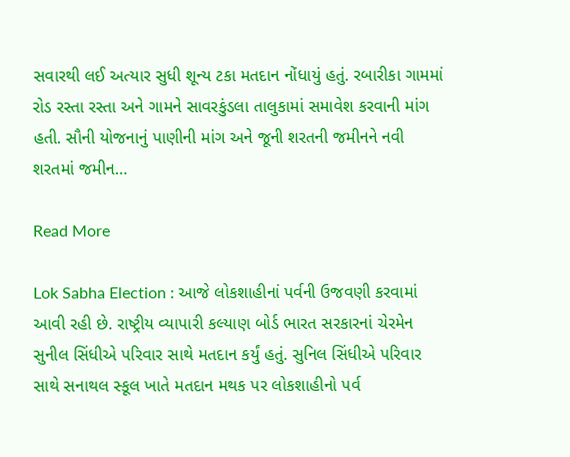સવારથી લઈ અત્યાર સુધી શૂન્ય ટકા મતદાન નોંધાયું હતું. રબારીકા ગામમાં રોડ રસ્તા રસ્તા અને ગામને સાવરકુંડલા તાલુકામાં સમાવેશ કરવાની માંગ હતી. સૌની યોજનાનું પાણીની માંગ અને જૂની શરતની જમીનને નવી શરતમાં જમીન…

Read More

Lok Sabha Election : આજે લોકશાહીનાં પર્વની ઉજવણી કરવામાં આવી રહી છે. રાષ્ટ્રીય વ્યાપારી કલ્યાણ બોર્ડ ભારત સરકારનાં ચેરમેન સુનીલ સિંધીએ પરિવાર સાથે મતદાન કર્યું હતું. સુનિલ સિંધીએ પરિવાર સાથે સનાથલ સ્કૂલ ખાતે મતદાન મથક પર લોકશાહીનો પર્વ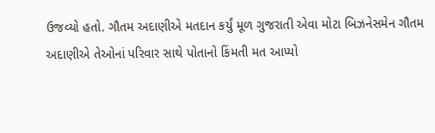ઉજવ્યો હતો. ગૌતમ અદાણીએ મતદાન કર્યું મૂળ ગુજરાતી એવા મોટા બિઝનેસમેન ગૌતમ અદાણીએ તેઓનાં પરિવાર સાથે પોતાનો કિંમતી મત આપ્યો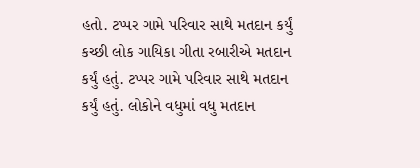હતો. ટપ્પર ગામે પરિવાર સાથે મતદાન કર્યું કચ્છી લોક ગાયિકા ગીતા રબારીએ મતદાન કર્યું હતું. ટપ્પર ગામે પરિવાર સાથે મતદાન કર્યું હતું. લોકોને વધુમાં વધુ મતદાન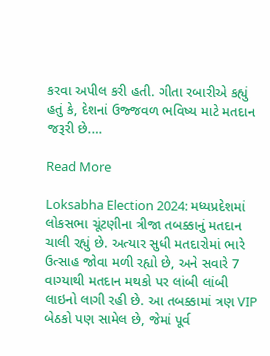કરવા અપીલ કરી હતી. ગીતા રબારીએ કહ્યું હતું કે, દેશનાં ઉજ્જવળ ભવિષ્ય માટે મતદાન જરૂરી છે.…

Read More

Loksabha Election 2024: મધ્યપ્રદેશમાં લોકસભા ચૂંટણીના ત્રીજા તબક્કાનું મતદાન ચાલી રહ્યું છે. અત્યાર સુધી મતદારોમાં ભારે ઉત્સાહ જોવા મળી રહ્યો છે, અને સવારે 7 વાગ્યાથી મતદાન મથકો પર લાંબી લાંબી લાઇનો લાગી રહી છે. આ તબક્કામાં ત્રણ VIP બેઠકો પણ સામેલ છે, જેમાં પૂર્વ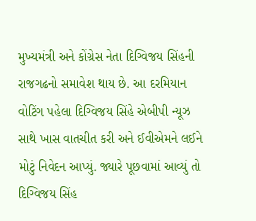મુખ્યમંત્રી અને કોંગ્રેસ નેતા દિગ્વિજય સિંહની રાજગઢનો સમાવેશ થાય છે. આ દરમિયાન વોટિંગ પહેલા દિગ્વિજય સિંહે એબીપી ન્યૂઝ સાથે ખાસ વાતચીત કરી અને ઈવીએમને લઈને મોટું નિવેદન આપ્યું. જ્યારે પૂછવામાં આવ્યું તો દિગ્વિજય સિંહ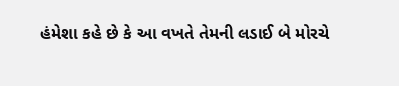હંમેશા કહે છે કે આ વખતે તેમની લડાઈ બે મોરચે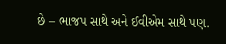છે – ભાજપ સાથે અને ઈવીએમ સાથે પણ.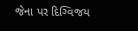જેના પર દિગ્વિજય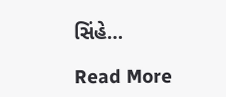સિંહે…

Read More